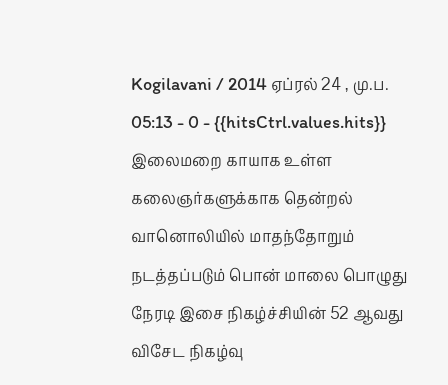Kogilavani / 2014 ஏப்ரல் 24 , மு.ப. 05:13 - 0 - {{hitsCtrl.values.hits}}
இலைமறை காயாக உள்ள கலைஞர்களுக்காக தென்றல் வானொலியில் மாதந்தோறும் நடத்தப்படும் பொன் மாலை பொழுது நேரடி இசை நிகழ்ச்சியின் 52 ஆவது விசேட நிகழ்வு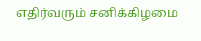எதிர்வரும் சனிக்கிழமை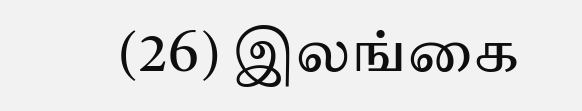(26) இலங்கை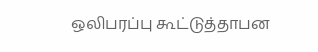ஒலிபரப்பு கூட்டுத்தாபன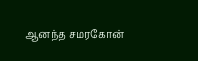ஆனந்த சமரகோன்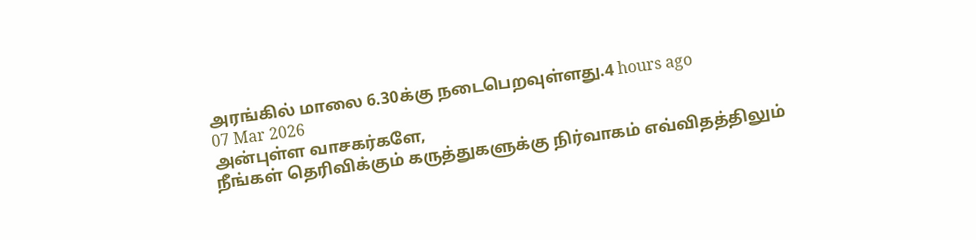அரங்கில் மாலை 6.30க்கு நடைபெறவுள்ளது.4 hours ago
07 Mar 2026
அன்புள்ள வாசகர்களே,
நீங்கள் தெரிவிக்கும் கருத்துகளுக்கு நிர்வாகம் எவ்விதத்திலும்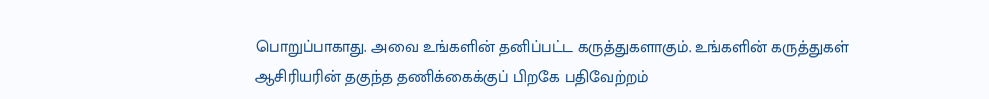பொறுப்பாகாது. அவை உங்களின் தனிப்பட்ட கருத்துகளாகும். உங்களின் கருத்துகள் ஆசிரியரின் தகுந்த தணிக்கைக்குப் பிறகே பதிவேற்றம்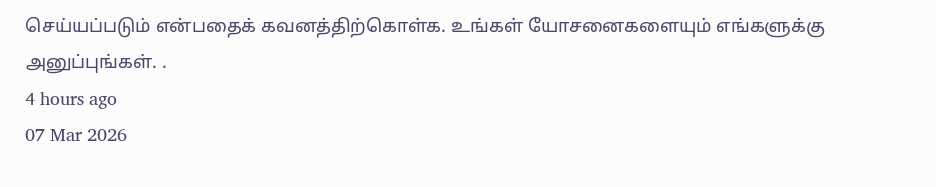செய்யப்படும் என்பதைக் கவனத்திற்கொள்க. உங்கள் யோசனைகளையும் எங்களுக்கு அனுப்புங்கள். .
4 hours ago
07 Mar 2026